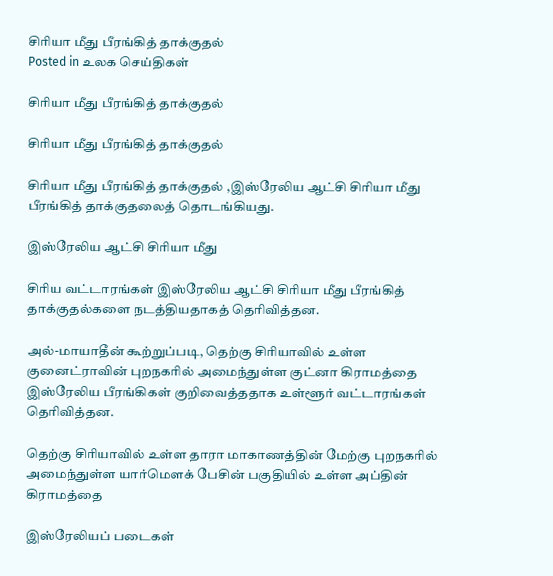சிரியா மீது பீரங்கித் தாக்குதல்
Posted in உலக செய்திகள்

சிரியா மீது பீரங்கித் தாக்குதல்

சிரியா மீது பீரங்கித் தாக்குதல்

சிரியா மீது பீரங்கித் தாக்குதல் ,இஸ்ரேலிய ஆட்சி சிரியா மீது பீரங்கித் தாக்குதலைத் தொடங்கியது.

இஸ்ரேலிய ஆட்சி சிரியா மீது

சிரிய வட்டாரங்கள் இஸ்ரேலிய ஆட்சி சிரியா மீது பீரங்கித் தாக்குதல்களை நடத்தியதாகத் தெரிவித்தன.

அல்-மாயாதீன் கூற்றுப்படி, தெற்கு சிரியாவில் உள்ள குனைட்ராவின் புறநகரில் அமைந்துள்ள குட்னா கிராமத்தை இஸ்ரேலிய பீரங்கிகள் குறிவைத்ததாக உள்ளூர் வட்டாரங்கள் தெரிவித்தன.

தெற்கு சிரியாவில் உள்ள தாரா மாகாணத்தின் மேற்கு புறநகரில் அமைந்துள்ள யார்மௌக் பேசின் பகுதியில் உள்ள அப்தின் கிராமத்தை

இஸ்ரேலியப் படைகள்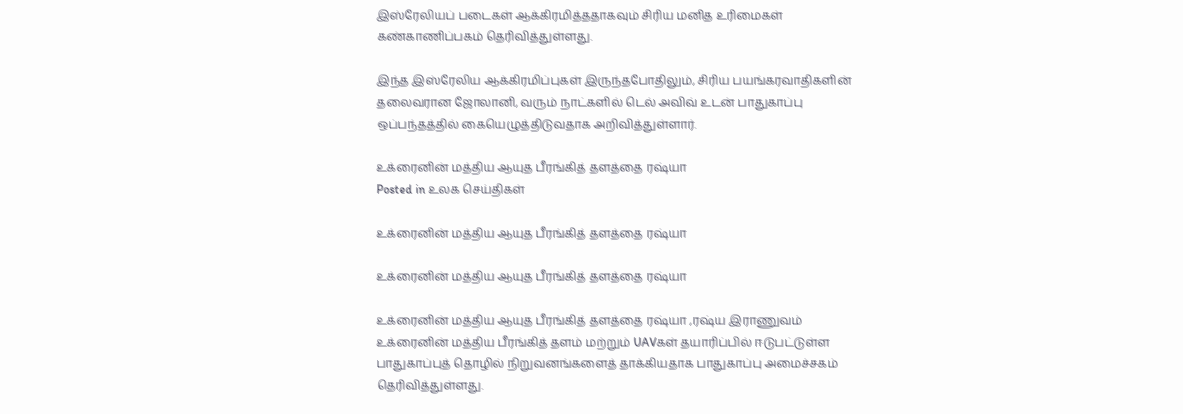இஸ்ரேலியப் படைகள் ஆக்கிரமித்ததாகவும் சிரிய மனித உரிமைகள் கண்காணிப்பகம் தெரிவித்துள்ளது.

இந்த இஸ்ரேலிய ஆக்கிரமிப்புகள் இருந்தபோதிலும், சிரிய பயங்கரவாதிகளின் தலைவரான ஜோலானி, வரும் நாட்களில் டெல் அவிவ் உடன் பாதுகாப்பு ஒப்பந்தத்தில் கையெழுத்திடுவதாக அறிவித்துள்ளார்.

உக்ரைனின் மத்திய ஆயுத பீரங்கித் தளத்தை ரஷ்யா
Posted in உலக செய்திகள்

உக்ரைனின் மத்திய ஆயுத பீரங்கித் தளத்தை ரஷ்யா

உக்ரைனின் மத்திய ஆயுத பீரங்கித் தளத்தை ரஷ்யா

உக்ரைனின் மத்திய ஆயுத பீரங்கித் தளத்தை ரஷ்யா ,ரஷ்ய இராணுவம் உக்ரைனின் மத்திய பீரங்கித் தளம் மற்றும் UAVகள் தயாரிப்பில் ஈடுபட்டுள்ள பாதுகாப்புத் தொழில் நிறுவனங்களைத் தாக்கியதாக பாதுகாப்பு அமைச்சகம் தெரிவித்துள்ளது.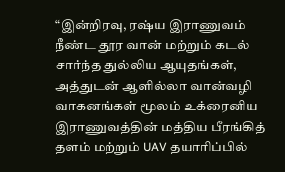“இன்றிரவு, ரஷ்ய இராணுவம் நீண்ட தூர வான் மற்றும் கடல் சார்ந்த துல்லிய ஆயுதங்கள், அத்துடன் ஆளில்லா வான்வழி வாகனங்கள் மூலம் உக்ரைனிய இராணுவத்தின் மத்திய பீரங்கித் தளம் மற்றும் UAV தயாரிப்பில்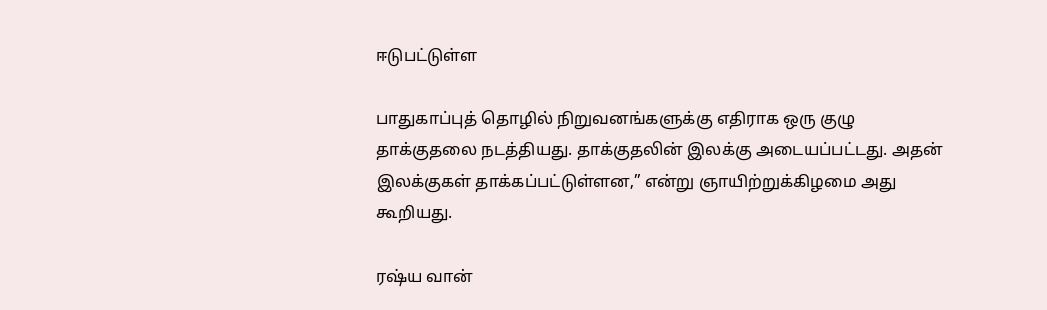ஈடுபட்டுள்ள

பாதுகாப்புத் தொழில் நிறுவனங்களுக்கு எதிராக ஒரு குழு தாக்குதலை நடத்தியது. தாக்குதலின் இலக்கு அடையப்பட்டது. அதன் இலக்குகள் தாக்கப்பட்டுள்ளன,” என்று ஞாயிற்றுக்கிழமை அது கூறியது.

ரஷ்ய வான்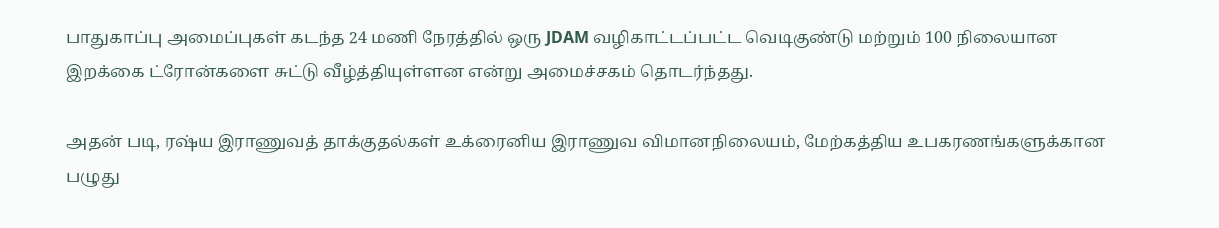பாதுகாப்பு அமைப்புகள் கடந்த 24 மணி நேரத்தில் ஒரு JDAM வழிகாட்டப்பட்ட வெடிகுண்டு மற்றும் 100 நிலையான இறக்கை ட்ரோன்களை சுட்டு வீழ்த்தியுள்ளன என்று அமைச்சகம் தொடர்ந்தது.

அதன் படி, ரஷ்ய இராணுவத் தாக்குதல்கள் உக்ரைனிய இராணுவ விமானநிலையம், மேற்கத்திய உபகரணங்களுக்கான பழுது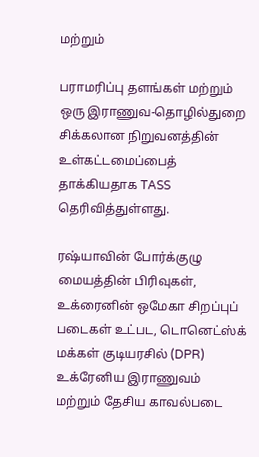மற்றும்

பராமரிப்பு தளங்கள் மற்றும் ஒரு இராணுவ-தொழில்துறை சிக்கலான நிறுவனத்தின் உள்கட்டமைப்பைத் தாக்கியதாக TASS தெரிவித்துள்ளது.

ரஷ்யாவின் போர்க்குழு மையத்தின் பிரிவுகள், உக்ரைனின் ஒமேகா சிறப்புப் படைகள் உட்பட, டொனெட்ஸ்க் மக்கள் குடியரசில் (DPR) உக்ரேனிய இராணுவம் மற்றும் தேசிய காவல்படை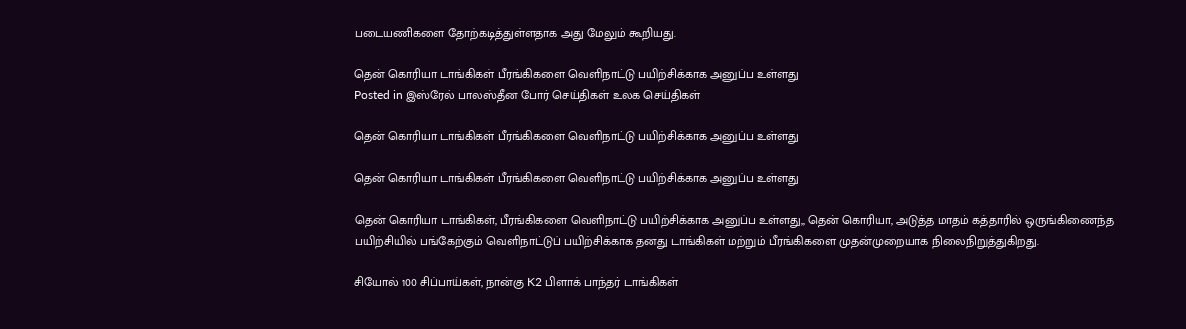படையணிகளை தோற்கடித்துள்ளதாக அது மேலும் கூறியது.

தென் கொரியா டாங்கிகள் பீரங்கிகளை வெளிநாட்டு பயிற்சிக்காக அனுப்ப உள்ளது
Posted in இஸ்ரேல் பாலஸ்தீன போர் செய்திகள் உலக செய்திகள்

தென் கொரியா டாங்கிகள் பீரங்கிகளை வெளிநாட்டு பயிற்சிக்காக அனுப்ப உள்ளது

தென் கொரியா டாங்கிகள் பீரங்கிகளை வெளிநாட்டு பயிற்சிக்காக அனுப்ப உள்ளது

தென் கொரியா டாங்கிகள், பீரங்கிகளை வெளிநாட்டு பயிற்சிக்காக அனுப்ப உள்ளது,, தென் கொரியா, அடுத்த மாதம் கத்தாரில் ஒருங்கிணைந்த பயிற்சியில் பங்கேற்கும் வெளிநாட்டுப் பயிற்சிக்காக தனது டாங்கிகள் மற்றும் பீரங்கிகளை முதன்முறையாக நிலைநிறுத்துகிறது.

சியோல் 100 சிப்பாய்கள், நான்கு K2 பிளாக் பாந்தர் டாங்கிகள்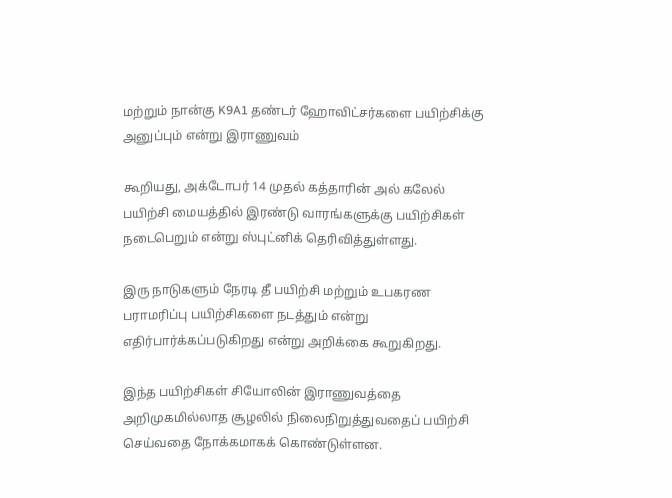மற்றும் நான்கு K9A1 தண்டர் ஹோவிட்சர்களை பயிற்சிக்கு அனுப்பும் என்று இராணுவம்

கூறியது, அக்டோபர் 14 முதல் கத்தாரின் அல் கலேல் பயிற்சி மையத்தில் இரண்டு வாரங்களுக்கு பயிற்சிகள் நடைபெறும் என்று ஸ்புட்னிக் தெரிவித்துள்ளது.

இரு நாடுகளும் நேரடி தீ பயிற்சி மற்றும் உபகரண பராமரிப்பு பயிற்சிகளை நடத்தும் என்று எதிர்பார்க்கப்படுகிறது என்று அறிக்கை கூறுகிறது.

இந்த பயிற்சிகள் சியோலின் இராணுவத்தை அறிமுகமில்லாத சூழலில் நிலைநிறுத்துவதைப் பயிற்சி செய்வதை நோக்கமாகக் கொண்டுள்ளன.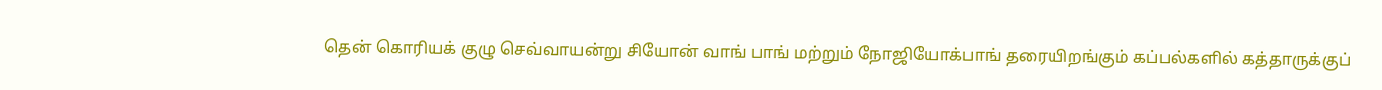தென் கொரியக் குழு செவ்வாயன்று சியோன் வாங் பாங் மற்றும் நோஜியோக்பாங் தரையிறங்கும் கப்பல்களில் கத்தாருக்குப்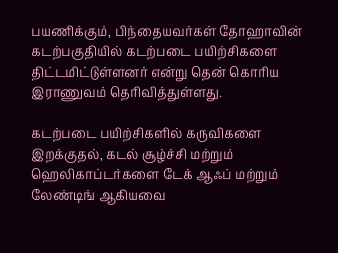பயணிக்கும், பிந்தையவர்கள் தோஹாவின் கடற்பகுதியில் கடற்படை பயிற்சிகளை திட்டமிட்டுள்ளனர் என்று தென் கொரிய இராணுவம் தெரிவித்துள்ளது.

கடற்படை பயிற்சிகளில் கருவிகளை இறக்குதல், கடல் சூழ்ச்சி மற்றும் ஹெலிகாப்டர்களை டேக் ஆஃப் மற்றும் லேண்டிங் ஆகியவை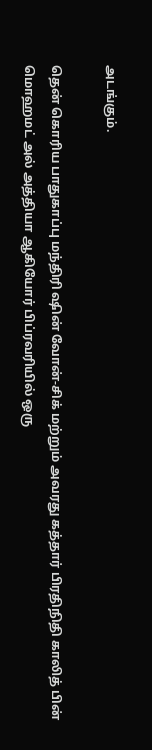அடங்கும்.

தென் கொரிய பாதுகாப்பு மந்திரி ஷின் வோன்-சிக் மற்றும் அவரது கத்தார் பிரதிநிதி காலித் பின் மொஹமட் அல் அத்தியா ஆகியோர் பிப்ரவரியில் ஒரு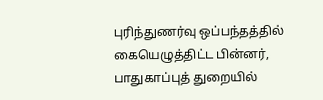புரிந்துணர்வு ஒப்பந்தத்தில் கையெழுத்திட்ட பின்னர், பாதுகாப்புத் துறையில்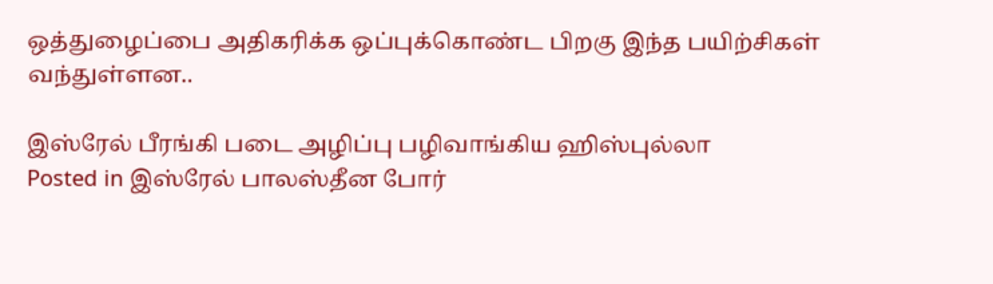ஒத்துழைப்பை அதிகரிக்க ஒப்புக்கொண்ட பிறகு இந்த பயிற்சிகள் வந்துள்ளன..

இஸ்ரேல் பீரங்கி படை அழிப்பு பழிவாங்கிய ஹிஸ்புல்லா
Posted in இஸ்ரேல் பாலஸ்தீன போர்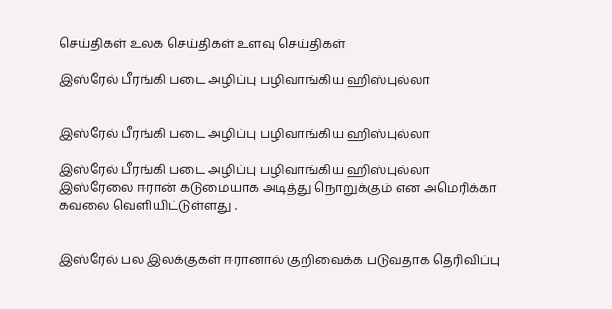செய்திகள் உலக செய்திகள் உளவு செய்திகள்

இஸ்ரேல் பீரங்கி படை அழிப்பு பழிவாங்கிய ஹிஸ்புல்லா


இஸ்ரேல் பீரங்கி படை அழிப்பு பழிவாங்கிய ஹிஸ்புல்லா

இஸ்ரேல் பீரங்கி படை அழிப்பு பழிவாங்கிய ஹிஸ்புல்லா இஸ்ரேலை ஈரான் கடுமையாக அடித்து நொறுக்கும் என அமெரிக்கா கவலை வெளியிட்டுள்ளது .


இஸ்ரேல் பல இலக்குகள் ஈரானால் குறிவைக்க படுவதாக தெரிவிப்பு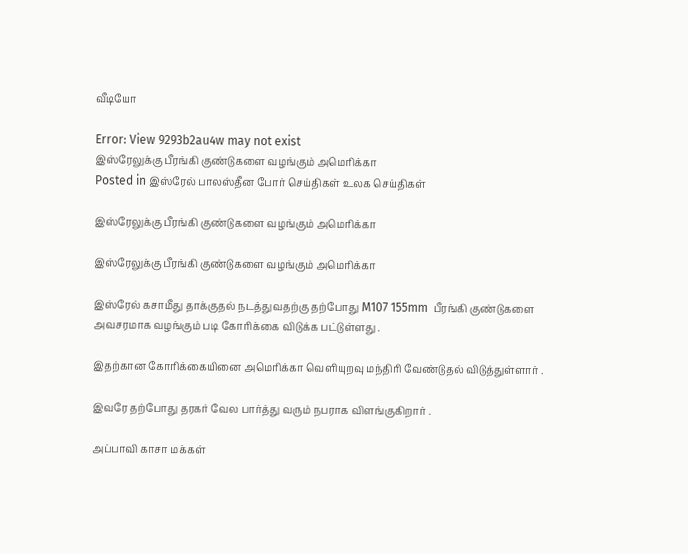வீடியோ

Error: View 9293b2au4w may not exist
இஸ்ரேலுக்கு பீரங்கி குண்டுகளை வழங்கும் அமெரிக்கா
Posted in இஸ்ரேல் பாலஸ்தீன போர் செய்திகள் உலக செய்திகள்

இஸ்ரேலுக்கு பீரங்கி குண்டுகளை வழங்கும் அமெரிக்கா

இஸ்ரேலுக்கு பீரங்கி குண்டுகளை வழங்கும் அமெரிக்கா

இஸ்ரேல் கசாமீது தாக்குதல் நடத்துவதற்கு தற்போது M107 155mm  பீரங்கி குண்டுகளை அவசரமாக வழங்கும் படி கோரிக்கை விடுக்க பட்டுள்ளது .

இதற்கான கோரிக்கையினை அமெரிக்கா வெளியுறவு மந்திரி வேண்டுதல் விடுத்துள்ளார் .

இவரே தற்போது தரகர் வேல பார்த்து வரும் நபராக விளங்குகிறார் .

அப்பாவி காசா மக்கள்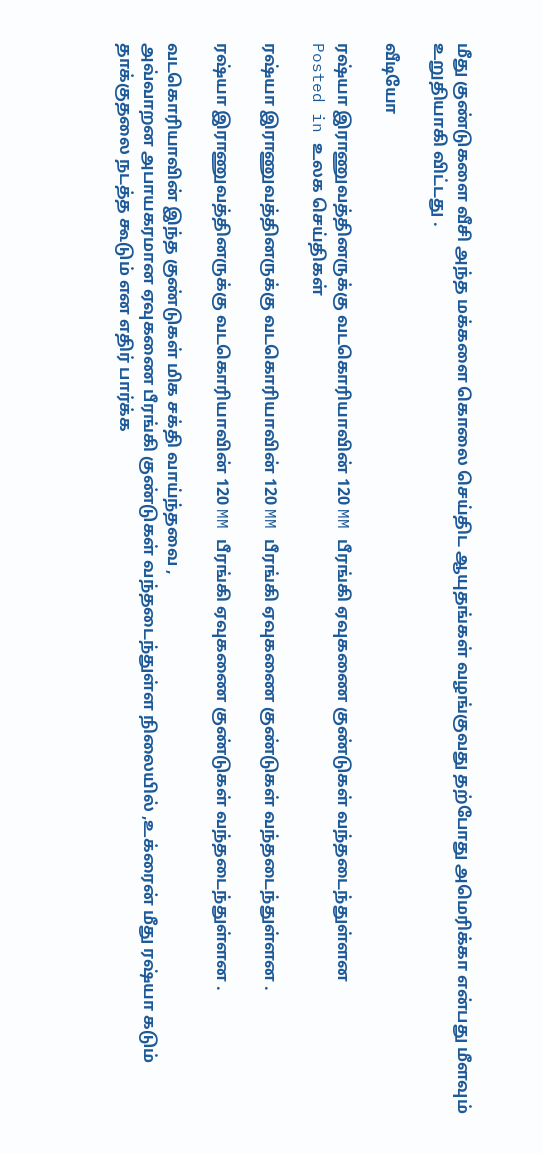மீது குண்டுகளை வீசி அந்த மக்களை கொலை செய்திட ஆயுதங்கள் வழங்குவது தற்போது அமெரிக்கா என்பது மீளவும் உறுதியாகி விட்டது .

வீடியோ

ரஷ்யா இராணுவத்தினருக்கு வடகொரியாவின் 120 MM பீரங்கி ஏவுகணை குண்டுகள் வந்தடைந்துள்ளன
Posted in உலக செய்திகள்

ரஷ்யா இராணுவத்தினருக்கு வடகொரியாவின் 120 MM பீரங்கி ஏவுகணை குண்டுகள் வந்தடைந்துள்ளன .

ரஷ்யா இராணுவத்தினருக்கு வடகொரியாவின் 120 MM பீரங்கி ஏவுகணை குண்டுகள் வந்தடைந்துள்ளன .

வடகொரியாவின் இந்த குண்டுகள் மிக சக்தி வாய்ந்தவை ,
அவ்வாறன அபாயகரமான ஏவுகணை பீரங்கி குண்டுகள் வந்தடைந்துள்ள நிலையில் ,உக்ரைன் மீது ரஷ்யா கடும்
தாக்குதலை நடத்த கூடும் என எதிர் பார்க்க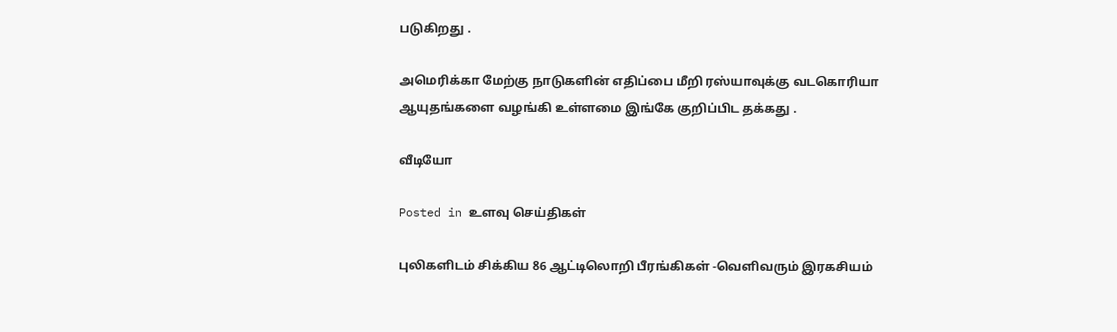படுகிறது .

அமெரிக்கா மேற்கு நாடுகளின் எதிப்பை மீறி ரஸ்யாவுக்கு வடகொரியா
ஆயுதங்களை வழங்கி உள்ளமை இங்கே குறிப்பிட தக்கது .

வீடியோ

Posted in உளவு செய்திகள்

புலிகளிடம் சிக்கிய 86 ஆட்டிலொறி பீரங்கிகள் -வெளிவரும் இரகசியம்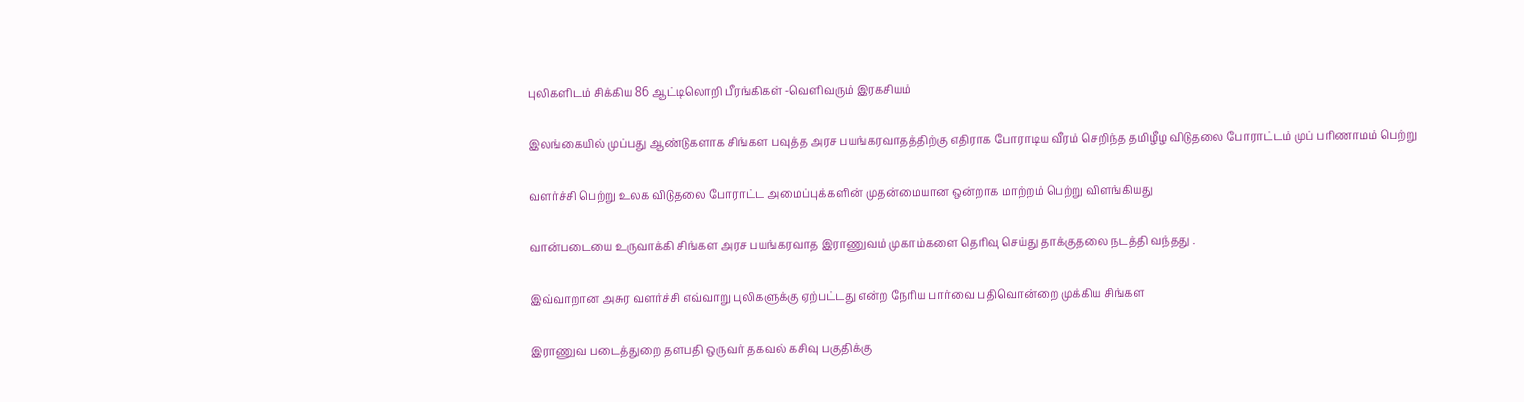புலிகளிடம் சிக்கிய 86 ஆட்டிலொறி பீரங்கிகள் -வெளிவரும் இரகசியம்

இலங்கையில் முப்பது ஆண்டுகளாக சிங்கள பவுத்த அரச பயங்கரவாதத்திற்கு எதிராக போராடிய வீரம் செறிந்த தமிழீழ விடுதலை போராட்டம் முப் பரிணாமம் பெற்று

வளர்ச்சி பெற்று உலக விடுதலை போராட்ட அமைப்புக்களின் முதன்மையான ஒன்றாக மாற்றம் பெற்று விளங்கியது

வான்படையை உருவாக்கி சிங்கள அரச பயங்கரவாத இராணுவம் முகாம்களை தெரிவு செய்து தாக்குதலை நடத்தி வந்தது .

இவ்வாறான அசுர வளர்ச்சி எவ்வாறு புலிகளுக்கு ஏற்பட்டது என்ற நேரிய பார்வை பதிவொன்றை முக்கிய சிங்கள

இராணுவ படைத்துறை தளபதி ஒருவர் தகவல் கசிவு பகுதிக்கு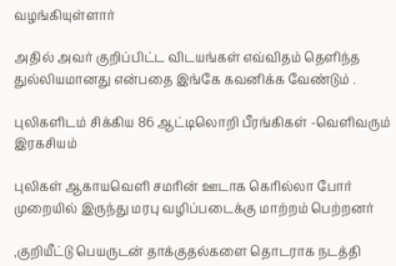வழங்கியுள்ளார்

அதில் அவர் குறிப்பிட்ட விடயங்கள் எவ்விதம் தெளிந்த துல்லியமானது என்பதை இங்கே கவனிக்க வேண்டும் .

புலிகளிடம் சிக்கிய 86 ஆட்டிலொறி பீரங்கிகள் -வெளிவரும் இரகசியம்

புலிகள் ஆகாயவெளி சமரின் ஊடாக கெரில்லா போர் முறையில் இருந்து மரபு வழிப்படைக்கு மாற்றம் பெற்றனர்

,குறியீட்டு பெயருடன் தாக்குதல்களை தொடராக நடத்தி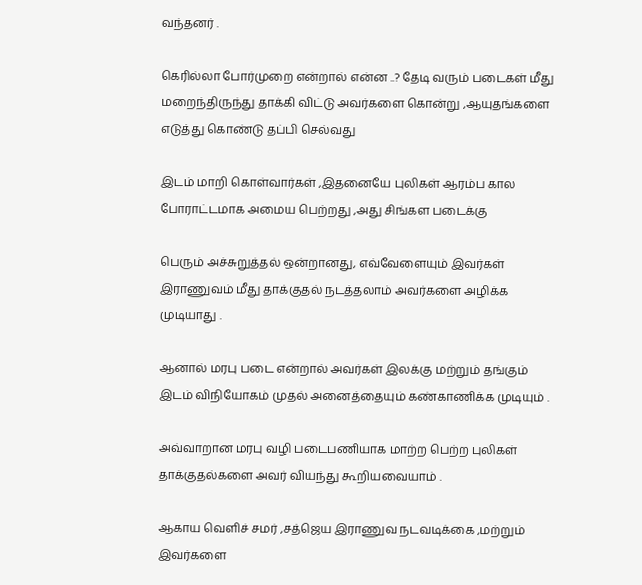வந்தனர் .

கெரில்லா போர்முறை என்றால் என்ன ..? தேடி வரும் படைகள் மீது மறைந்திருந்து தாக்கி விட்டு அவர்களை கொன்று ,ஆயுதங்களை எடுத்து கொண்டு தப்பி செல்வது

இடம் மாறி கொள்வார்கள் ,இதனையே புலிகள் ஆரம்ப கால போராட்டமாக அமைய பெற்றது ,அது சிங்கள படைக்கு

பெரும் அச்சுறுத்தல் ஒன்றானது, எவ்வேளையும் இவர்கள் இராணுவம் மீது தாக்குதல் நடத்தலாம் அவர்களை அழிக்க முடியாது .

ஆனால் மரபு படை என்றால் அவர்கள் இலக்கு மற்றும் தங்கும் இடம் விநியோகம் முதல் அனைத்தையும் கண்காணிக்க முடியும் .

அவ்வாறான மரபு வழி படைபணியாக மாற்ற பெற்ற புலிகள் தாக்குதல்களை அவர் வியந்து கூறியவையாம் .

ஆகாய வெளிச் சமர் ,சத்ஜெய இராணுவ நடவடிக்கை ,மற்றும் இவர்களை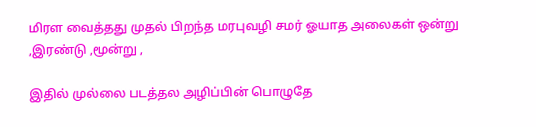மிரள வைத்தது முதல் பிறந்த மரபுவழி சமர் ஓயாத அலைகள் ஒன்று ,இரண்டு ,மூன்று ,

இதில் முல்லை படத்தல அழிப்பின் பொழுதே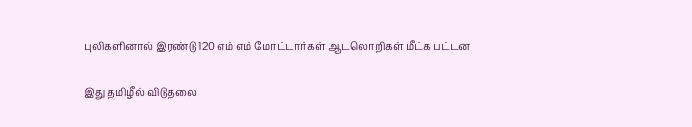புலிகளினால் இரண்டு 120 எம் எம் மோட்டார்கள் ஆடலொறிகள் மீட்க பட்டன

இது தமிழீல் விடுதலை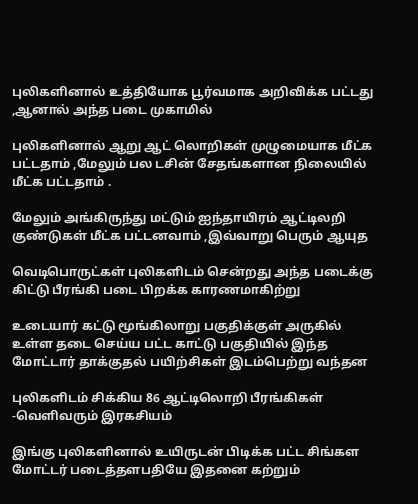புலிகளினால் உத்தியோக பூர்வமாக அறிவிக்க பட்டது ,ஆனால் அந்த படை முகாமில்

புலிகளினால் ஆறு ஆட் லொறிகள் முழுமையாக மீட்க பட்டதாம் ,மேலும் பல டசின் சேதங்களான நிலையில் மீட்க பட்டதாம் .

மேலும் அங்கிருந்து மட்டும் ஐந்தாயிரம் ஆட்டிலறி குண்டுகள் மீட்க பட்டனவாம் ,இவ்வாறு பெரும் ஆயுத

வெடிபொருட்கள் புலிகளிடம் சென்றது அந்த படைக்கு கிட்டு பீரங்கி படை பிறக்க காரணமாகிற்று

உடையார் கட்டு மூங்கிலாறு பகுதிக்குள் அருகில் உள்ள தடை செய்ய பட்ட காட்டு பகுதியில் இந்த மோட்டார் தாக்குதல் பயிற்சிகள் இடம்பெற்று வந்தன

புலிகளிடம் சிக்கிய 86 ஆட்டிலொறி பீரங்கிகள் -வெளிவரும் இரகசியம்

இங்கு புலிகளினால் உயிருடன் பிடிக்க பட்ட சிங்கள மோட்டர் படைத்தளபதியே இதனை கற்றும்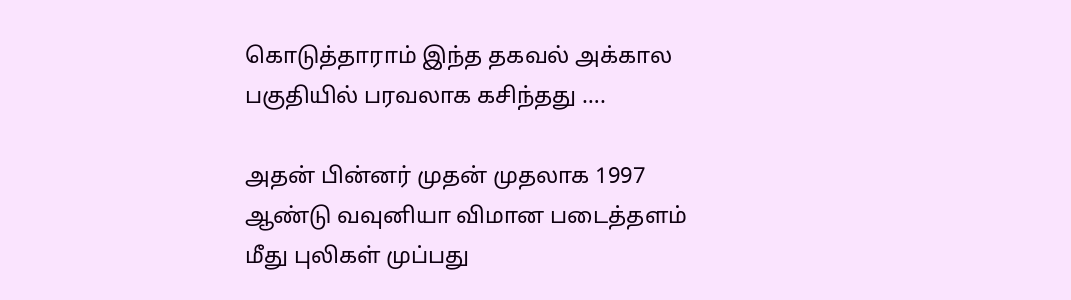கொடுத்தாராம் இந்த தகவல் அக்கால பகுதியில் பரவலாக கசிந்தது ….

அதன் பின்னர் முதன் முதலாக 1997 ஆண்டு வவுனியா விமான படைத்தளம் மீது புலிகள் முப்பது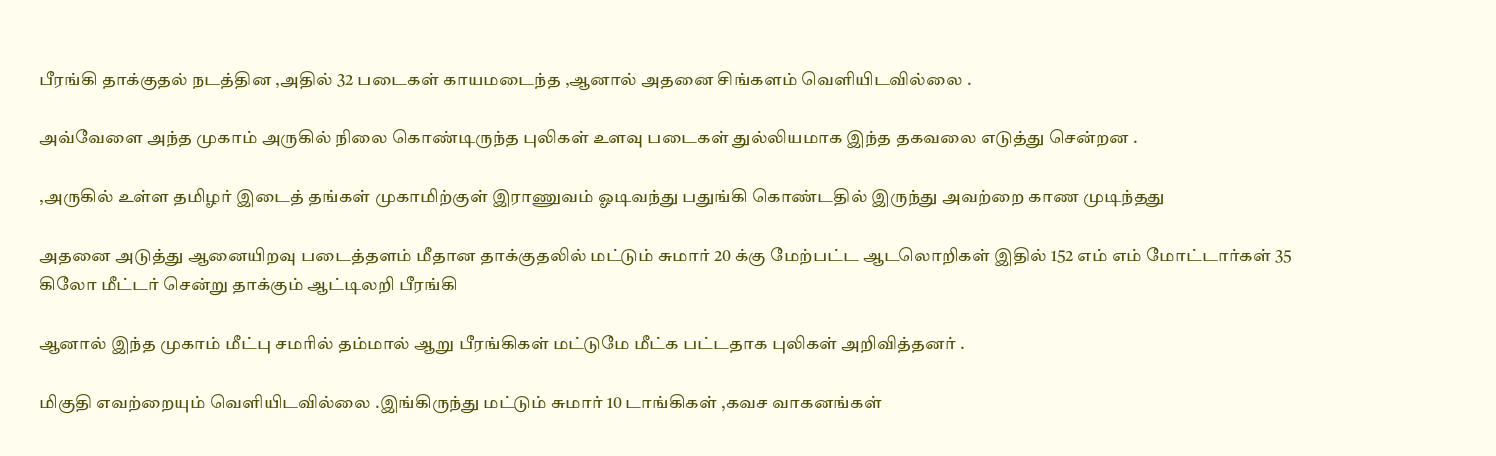பீரங்கி தாக்குதல் நடத்தின ,அதில் 32 படைகள் காயமடைந்த ,ஆனால் அதனை சிங்களம் வெளியிடவில்லை .

அவ்வேளை அந்த முகாம் அருகில் நிலை கொண்டிருந்த புலிகள் உளவு படைகள் துல்லியமாக இந்த தகவலை எடுத்து சென்றன .

,அருகில் உள்ள தமிழர் இடைத் தங்கள் முகாமிற்குள் இராணுவம் ஓடிவந்து பதுங்கி கொண்டதில் இருந்து அவற்றை காண முடிந்தது

அதனை அடுத்து ஆனையிறவு படைத்தளம் மீதான தாக்குதலில் மட்டும் சுமார் 20 க்கு மேற்பட்ட ஆடலொறிகள் இதில் 152 எம் எம் மோட்டார்கள் 35 கிலோ மீட்டர் சென்று தாக்கும் ஆட்டிலறி பீரங்கி

ஆனால் இந்த முகாம் மீட்பு சமரில் தம்மால் ஆறு பீரங்கிகள் மட்டுமே மீட்க பட்டதாக புலிகள் அறிவித்தனர் .

மிகுதி எவற்றையும் வெளியிடவில்லை .இங்கிருந்து மட்டும் சுமார் 10 டாங்கிகள் ,கவச வாகனங்கள்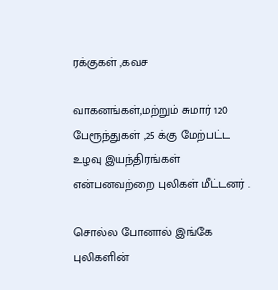ரக்குகள் ,கவச

வாகனங்கள்,மற்றும் சுமார் 120 பேரூந்துகள் ,25 க்கு மேற்பட்ட உழவு இயந்திரங்கள் என்பனவற்றை புலிகள் மீட்டனர் .

சொல்ல போனால் இங்கே புலிகளின்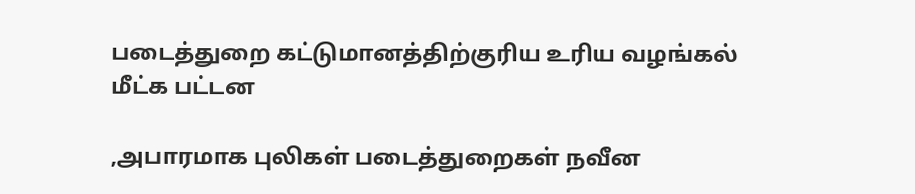படைத்துறை கட்டுமானத்திற்குரிய உரிய வழங்கல் மீட்க பட்டன

,அபாரமாக புலிகள் படைத்துறைகள் நவீன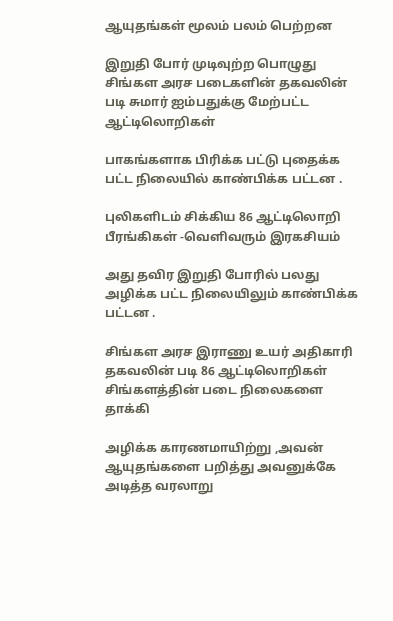ஆயுதங்கள் மூலம் பலம் பெற்றன

இறுதி போர் முடிவுற்ற பொழுது சிங்கள அரச படைகளின் தகவலின் படி சுமார் ஐம்பதுக்கு மேற்பட்ட ஆட்டிலொறிகள்

பாகங்களாக பிரிக்க பட்டு புதைக்க பட்ட நிலையில் காண்பிக்க பட்டன .

புலிகளிடம் சிக்கிய 86 ஆட்டிலொறி பீரங்கிகள் -வெளிவரும் இரகசியம்

அது தவிர இறுதி போரில் பலது அழிக்க பட்ட நிலையிலும் காண்பிக்க பட்டன .

சிங்கள அரச இராணு உயர் அதிகாரி தகவலின் படி 86 ஆட்டிலொறிகள் சிங்களத்தின் படை நிலைகளை தாக்கி

அழிக்க காரணமாயிற்று ,அவன் ஆயுதங்களை பறித்து அவனுக்கே அடித்த வரலாறு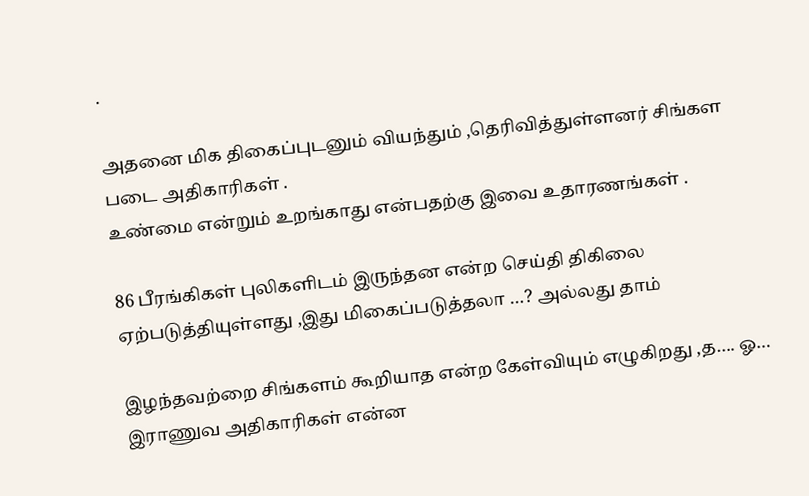.

அதனை மிக திகைப்புடனும் வியந்தும் ,தெரிவித்துள்ளனர் சிங்கள படை அதிகாரிகள் .
உண்மை என்றும் உறங்காது என்பதற்கு இவை உதாரணங்கள் .

86 பீரங்கிகள் புலிகளிடம் இருந்தன என்ற செய்தி திகிலை ஏற்படுத்தியுள்ளது ,இது மிகைப்படுத்தலா …? அல்லது தாம்

இழந்தவற்றை சிங்களம் கூறியாத என்ற கேள்வியும் எழுகிறது ,த…. ஓ… இராணுவ அதிகாரிகள் என்ன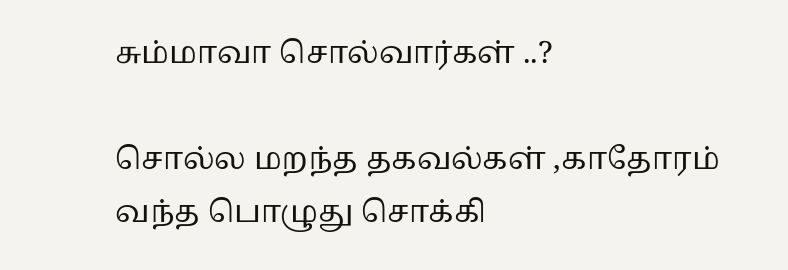சும்மாவா சொல்வார்கள் ..?

சொல்ல மறந்த தகவல்கள் ,காதோரம் வந்த பொழுது சொக்கி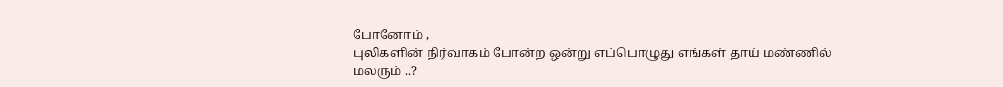போனோம் ,
புலிகளின் நிர்வாகம் போன்ற ஒன்று எப்பொழுது எங்கள் தாய் மண்ணில் மலரும் ..?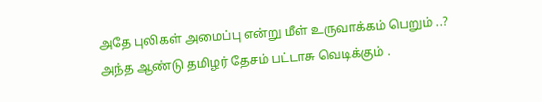அதே புலிகள் அமைப்பு என்று மீள் உருவாக்கம் பெறும் ..? அந்த ஆண்டு தமிழர் தேசம் பட்டாசு வெடிக்கும் .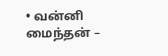• வன்னி மைந்தன் –